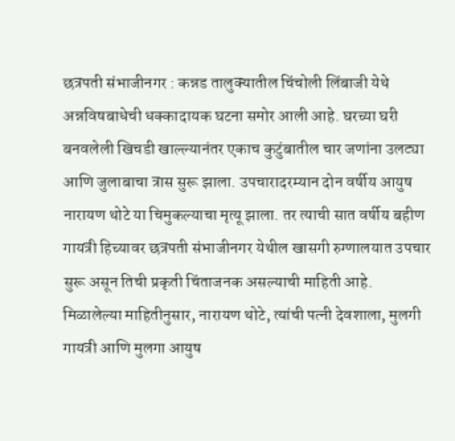छत्रपती संभाजीनगर : कन्नड तालुक्यातील चिंचोली लिंबाजी येथे अन्नविषबाधेची धक्कादायक घटना समोर आली आहे. घरच्या घरी बनवलेली खिचडी खाल्ल्यानंतर एकाच कुटुंबातील चार जणांना उलट्या आणि जुलाबाचा त्रास सुरू झाला. उपचारादरम्यान दोन वर्षीय आयुष नारायण थोटे या चिमुकल्याचा मृत्यू झाला. तर त्याची सात वर्षीय बहीण गायत्री हिच्यावर छत्रपती संभाजीनगर येथील खासगी रुग्णालयात उपचार सुरू असून तिची प्रकृती चिंताजनक असल्याची माहिती आहे.
मिळालेल्या माहितीनुसार, नारायण थोटे, त्यांची पत्नी देवशाला, मुलगी गायत्री आणि मुलगा आयुष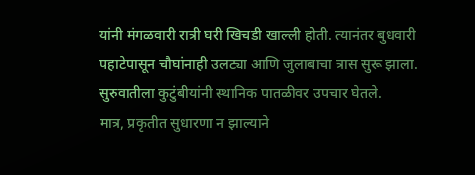यांनी मंगळवारी रात्री घरी खिचडी खाल्ली होती. त्यानंतर बुधवारी पहाटेपासून चौघांनाही उलट्या आणि जुलाबाचा त्रास सुरू झाला. सुरुवातीला कुटुंबीयांनी स्थानिक पातळीवर उपचार घेतले.
मात्र, प्रकृतीत सुधारणा न झाल्याने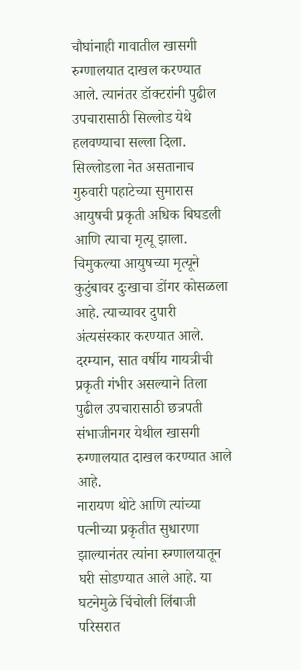चौघांनाही गावातील खासगी रुग्णालयात दाखल करण्यात आले. त्यानंतर डॉक्टरांनी पुढील उपचारासाठी सिल्लोड येथे हलवण्याचा सल्ला दिला. सिल्लोडला नेत असतानाच गुरुवारी पहाटेच्या सुमारास आयुषची प्रकृती अधिक बिघडली आणि त्याचा मृत्यू झाला.
चिमुकल्या आयुषच्या मृत्यूने कुटुंबावर दुःखाचा डोंगर कोसळला आहे. त्याच्यावर दुपारी अंत्यसंस्कार करण्यात आले. दरम्यान, सात वर्षीय गायत्रीची प्रकृती गंभीर असल्याने तिला पुढील उपचारासाठी छत्रपती संभाजीनगर येथील खासगी रुग्णालयात दाखल करण्यात आले आहे.
नारायण थोटे आणि त्यांच्या पत्नीच्या प्रकृतीत सुधारणा झाल्यानंतर त्यांना रुग्णालयातून घरी सोडण्यात आले आहे. या घटनेमुळे चिंचोली लिंबाजी परिसरात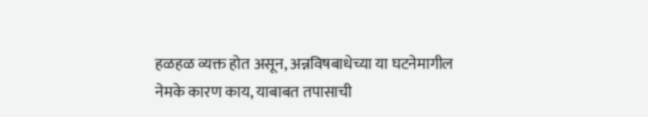हळहळ व्यक्त होत असून, अन्नविषबाधेच्या या घटनेमागील नेमके कारण काय, याबाबत तपासाची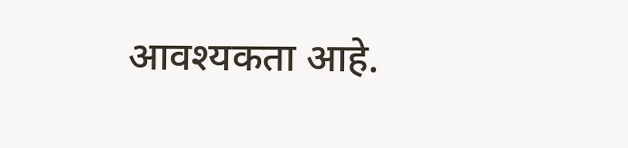आवश्यकता आहे.